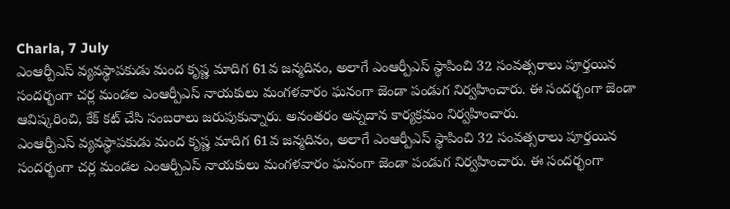Charla, 7 July
ఎంఆర్పీఎస్ వ్యవస్థాపకుడు మంద కృష్ణ మాదిగ 61వ జన్మదినం, అలాగే ఎంఆర్పీఎస్ స్థాపించి 32 సంవత్సరాలు పూర్తయిన సందర్భంగా చర్ల మండల ఎంఆర్పీఎస్ నాయకులు మంగళవారం ఘనంగా జెండా పండుగ నిర్వహించారు. ఈ సందర్భంగా జెండా ఆవిష్కరించి, కేక్ కట్ చేసి సంబరాలు జరుపుకున్నారు. అనంతరం అన్నదాన కార్యక్రమం నిర్వహించారు.
ఎంఆర్పీఎస్ వ్యవస్థాపకుడు మంద కృష్ణ మాదిగ 61వ జన్మదినం, అలాగే ఎంఆర్పీఎస్ స్థాపించి 32 సంవత్సరాలు పూర్తయిన సందర్భంగా చర్ల మండల ఎంఆర్పీఎస్ నాయకులు మంగళవారం ఘనంగా జెండా పండుగ నిర్వహించారు. ఈ సందర్భంగా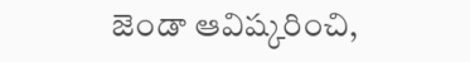జెండా ఆవిష్కరించి,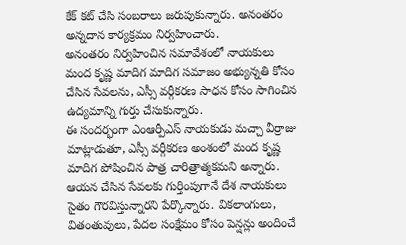కేక్ కట్ చేసి సంబరాలు జరుపుకున్నారు. అనంతరం అన్నదాన కార్యక్రమం నిర్వహించారు.
అనంతరం నిర్వహించిన సమావేశంలో నాయకులు మంద కృష్ణ మాదిగ మాదిగ సమాజం అభ్యున్నతి కోసం చేసిన సేవలను, ఎస్సీ వర్గీకరణ సాధన కోసం సాగించిన ఉద్యమాన్ని గుర్తు చేసుకున్నారు.
ఈ సందర్భంగా ఎంఆర్పీఎస్ నాయకుడు మచ్చా వీర్రాజు మాట్లాడుతూ, ఎస్సీ వర్గీకరణ అంశంలో మంద కృష్ణ మాదిగ పోషించిన పాత్ర చారిత్రాత్మకమని అన్నారు. ఆయన చేసిన సేవలకు గుర్తింపుగానే దేశ నాయకులు సైతం గౌరవిస్తున్నారని పేర్కొన్నారు. వికలాంగులు, వితంతువులు, పేదల సంక్షేమం కోసం పెన్షన్లు అందించే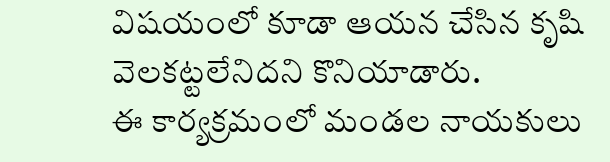విషయంలో కూడా ఆయన చేసిన కృషి వెలకట్టలేనిదని కొనియాడారు.
ఈ కార్యక్రమంలో మండల నాయకులు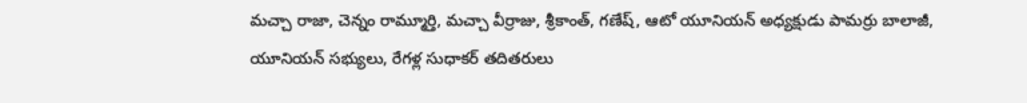మచ్చా రాజా, చెన్నం రామ్మూర్తి, మచ్చా వీర్రాజు, శ్రీకాంత్, గణేష్, ఆటో యూనియన్ అధ్యక్షుడు పామర్రు బాలాజీ, యూనియన్ సభ్యులు, రేగళ్ల సుధాకర్ తదితరులు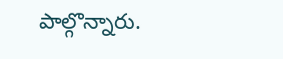పాల్గొన్నారు.